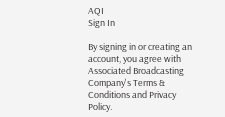AQI
Sign In

By signing in or creating an account, you agree with Associated Broadcasting Company's Terms & Conditions and Privacy Policy.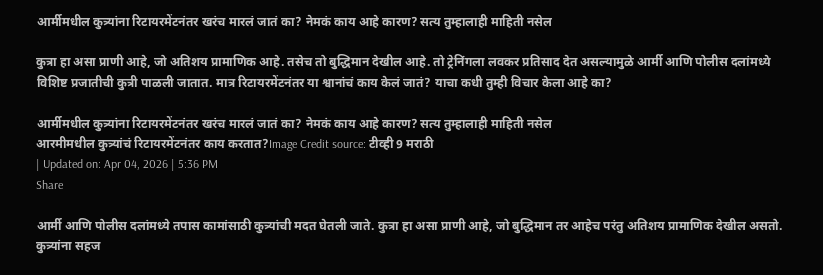आर्मीमधील कुत्र्यांना रिटायरमेंटनंतर खरंच मारलं जातं का? नेमकं काय आहे कारण? सत्य तुम्हालाही माहिती नसेल

कुत्रा हा असा प्राणी आहे, जो अतिशय प्रामाणिक आहे. तसेच तो बुद्धिमान देखील आहे. तो ट्रेनिंगला लवकर प्रतिसाद देत असल्यामुळे आर्मी आणि पोलीस दलांमध्ये विशिष्ट प्रजातीची कुत्री पाळली जातात. मात्र रिटायरमेंटनंतर या श्वानांचं काय केलं जातं? याचा कधी तुम्ही विचार केला आहे का?

आर्मीमधील कुत्र्यांना रिटायरमेंटनंतर खरंच मारलं जातं का? नेमकं काय आहे कारण? सत्य तुम्हालाही माहिती नसेल
आरमीमधील कुत्र्यांचं रिटायरमेंटनंतर काय करतात?Image Credit source: टीव्ही 9 मराठी
| Updated on: Apr 04, 2026 | 5:36 PM
Share

आर्मी आणि पोलीस दलांमध्ये तपास कामांसाठी कुत्र्यांची मदत घेतली जाते. कुत्रा हा असा प्राणी आहे, जो बुद्धिमान तर आहेच परंतु अतिशय प्रामाणिक देखील असतो. कुत्र्यांना सहज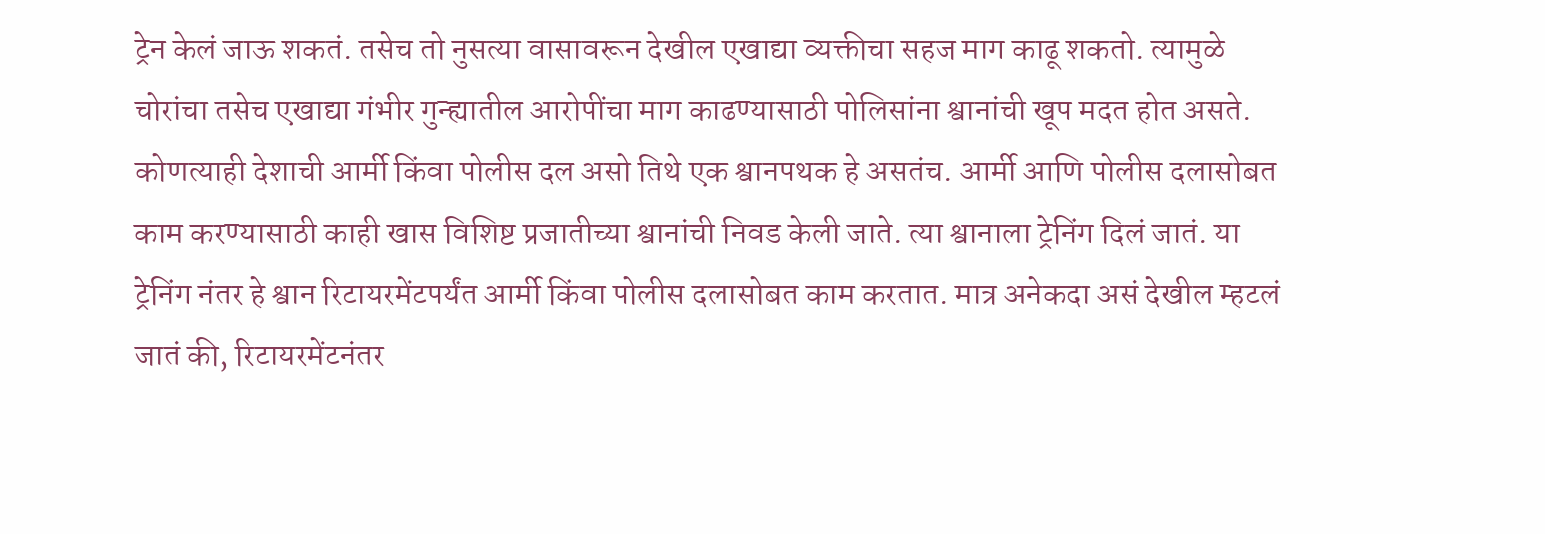ट्रेन केलं जाऊ शकतं. तसेच तो नुसत्या वासावरून देखील एखाद्या व्यक्तीचा सहज माग काढू शकतो. त्यामुळे चोरांचा तसेच एखाद्या गंभीर गुन्ह्यातील आरोपींचा माग काढण्यासाठी पोलिसांना श्वानांची खूप मदत होत असते. कोणत्याही देशाची आर्मी किंवा पोलीस दल असो तिथे एक श्वानपथक हे असतंच. आर्मी आणि पोलीस दलासोबत काम करण्यासाठी काही खास विशिष्ट प्रजातीच्या श्वानांची निवड केली जाते. त्या श्वानाला ट्रेनिंग दिलं जातं. या ट्रेनिंग नंतर हे श्वान रिटायरमेंटपर्यंत आर्मी किंवा पोलीस दलासोबत काम करतात. मात्र अनेकदा असं देखील म्हटलं जातं की, रिटायरमेंटनंतर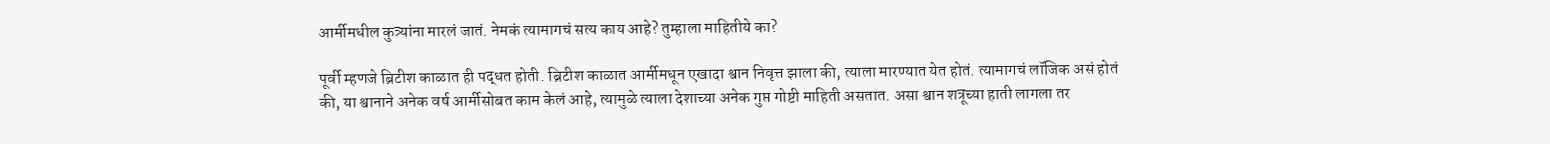आर्मीमधील कुत्र्यांना मारलं जातं. नेमकं त्यामागचं सत्य काय आहे? तुम्हाला माहितीये का?

पूर्वी म्हणजे ब्रिटीश काळात ही पद्धत होती. ब्रिटीश काळात आर्मीमधून एखादा श्वान निवृत्त झाला की, त्याला मारण्यात येत होतं. त्यामागचं लॉजिक असं होतं की, या श्वानाने अनेक वर्ष आर्मीसोबत काम केलं आहे, त्यामुळे त्याला देशाच्या अनेक गुप्त गोष्टी माहिती असतात. असा श्वान शत्रूच्या हाती लागला तर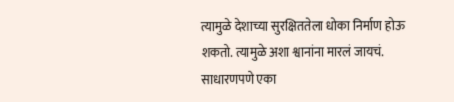त्यामुळे देशाच्या सुरक्षिततेला धोका निर्माण होऊ शकतो. त्यामुळे अशा श्वानांना मारलं जायचं. साधारणपणे एका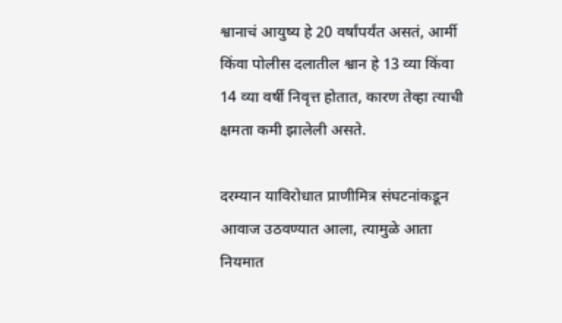श्वानाचं आयुष्य हे 20 वर्षांपर्यंत असतं, आर्मी किंवा पोलीस दलातील श्वान हे 13 व्या किंवा 14 व्या वर्षी निवृत्त होतात, कारण तेव्हा त्याची क्षमता कमी झालेली असते.

दरम्यान याविरोधात प्राणीमित्र संघटनांकडून आवाज उठवण्यात आला, त्यामुळे आता नियमात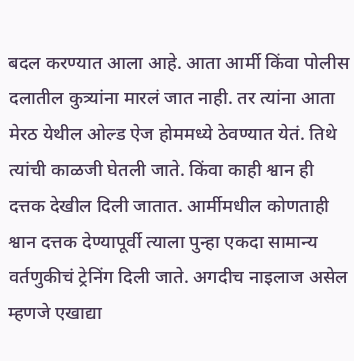बदल करण्यात आला आहे. आता आर्मी किंवा पोलीस दलातील कुत्र्यांना मारलं जात नाही. तर त्यांना आता मेरठ येथील ओल्ड ऐज होममध्ये ठेवण्यात येतं. तिथे त्यांची काळजी घेतली जाते. किंवा काही श्वान ही दत्तक देखील दिली जातात. आर्मीमधील कोणताही श्वान दत्तक देण्यापूर्वी त्याला पुन्हा एकदा सामान्य वर्तणुकीचं ट्रेनिंग दिली जाते. अगदीच नाइलाज असेल म्हणजे एखाद्या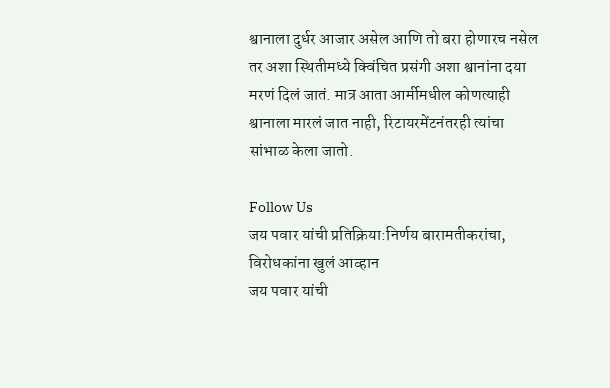श्वानाला दुर्धर आजार असेल आणि तो बरा होणारच नसेल तर अशा स्थितीमध्ये क्विंचित प्रसंगी अशा श्वानांना दया मरणं दिलं जातं. मात्र आता आर्मीमधील कोणत्याही श्वानाला मारलं जात नाही, रिटायरमेंटनंतरही त्यांचा सांभाळ केला जातो.

Follow Us
जय पवार यांची प्रतिक्रिया:निर्णय बारामतीकरांचा, विरोधकांना खुलं आव्हान
जय पवार यांची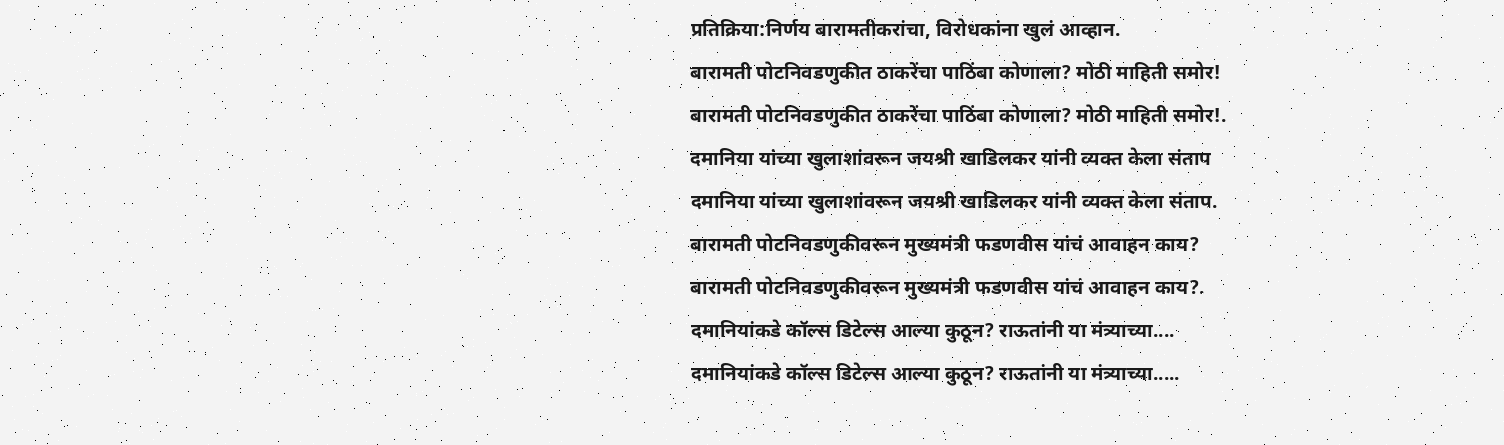प्रतिक्रिया:निर्णय बारामतीकरांचा, विरोधकांना खुलं आव्हान.
बारामती पोटनिवडणुकीत ठाकरेंचा पाठिंबा कोणाला? मोठी माहिती समोर!
बारामती पोटनिवडणुकीत ठाकरेंचा पाठिंबा कोणाला? मोठी माहिती समोर!.
दमानिया यांच्या खुलाशांवरून जयश्री खाडिलकर यांनी व्यक्त केला संताप
दमानिया यांच्या खुलाशांवरून जयश्री खाडिलकर यांनी व्यक्त केला संताप.
बारामती पोटनिवडणुकीवरून मुख्यमंत्री फडणवीस यांचं आवाहन काय?
बारामती पोटनिवडणुकीवरून मुख्यमंत्री फडणवीस यांचं आवाहन काय?.
दमानियांकडे कॉल्स डिटेल्स आल्या कुठून? राऊतांनी या मंत्र्याच्या....
दमानियांकडे कॉल्स डिटेल्स आल्या कुठून? राऊतांनी या मंत्र्याच्या.....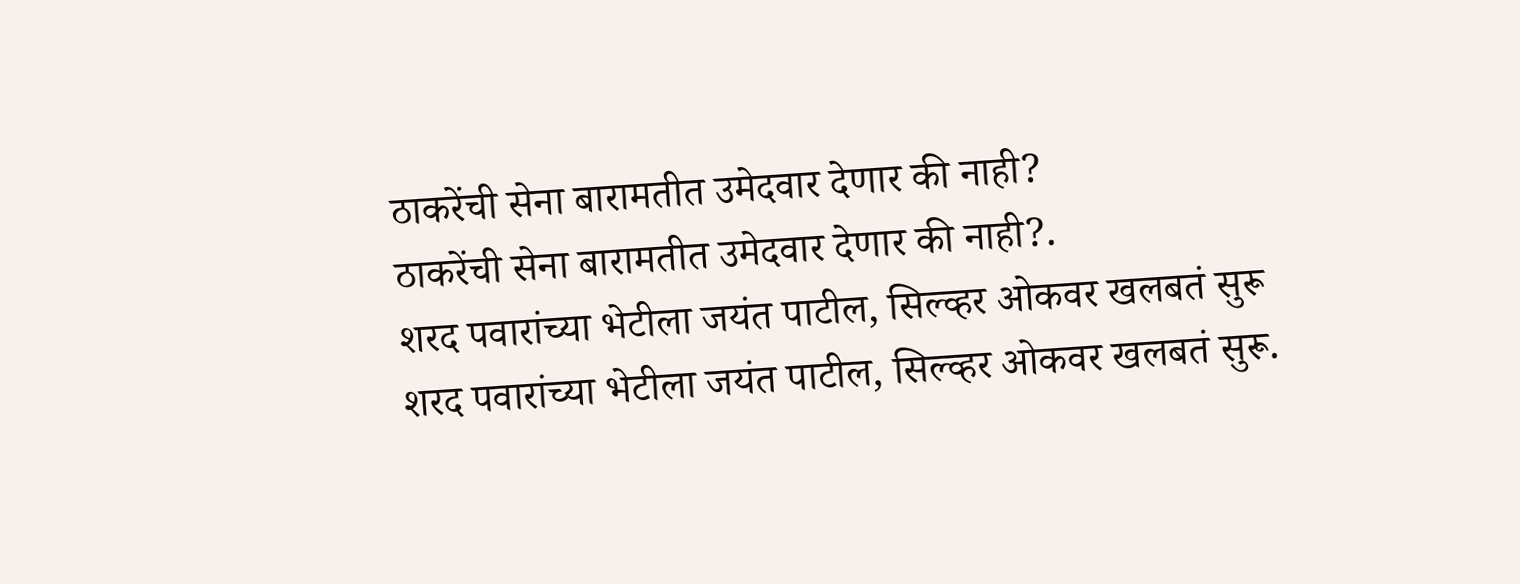ठाकरेंची सेना बारामतीत उमेदवार देणार की नाही?
ठाकरेंची सेना बारामतीत उमेदवार देणार की नाही?.
शरद पवारांच्या भेटीला जयंत पाटील, सिल्व्हर ओकवर खलबतं सुरू
शरद पवारांच्या भेटीला जयंत पाटील, सिल्व्हर ओकवर खलबतं सुरू.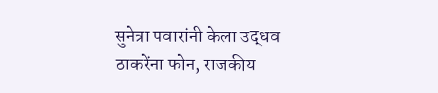सुनेत्रा पवारांनी केला उद्धव ठाकरेंना फोन, राजकीय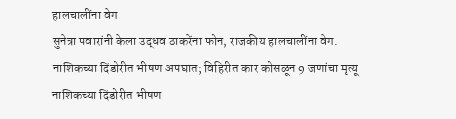हालचालींना वेग
सुनेत्रा पवारांनी केला उद्धव ठाकरेंना फोन, राजकीय हालचालींना वेग.
नाशिकच्या दिंडोरीत भीषण अपघात; विहिरीत कार कोसळून 9 जणांचा मृत्यू
नाशिकच्या दिंडोरीत भीषण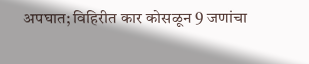अपघात; विहिरीत कार कोसळून 9 जणांचा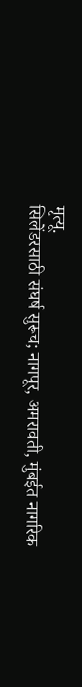मृत्यू.
सिलेंडरसाठी संघर्ष सुरूच; नागपूर, अमरावती, मुंबईत नागरिक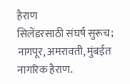हैराण
सिलेंडरसाठी संघर्ष सुरूच; नागपूर, अमरावती, मुंबईत नागरिक हैराण.